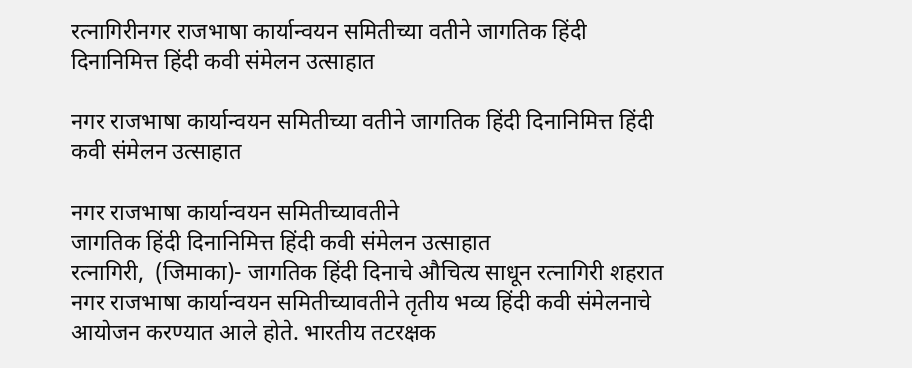रत्नागिरीनगर राजभाषा कार्यान्वयन समितीच्या वतीने जागतिक हिंदी दिनानिमित्त हिंदी कवी संमेलन उत्साहात

नगर राजभाषा कार्यान्वयन समितीच्या वतीने जागतिक हिंदी दिनानिमित्त हिंदी कवी संमेलन उत्साहात

नगर राजभाषा कार्यान्वयन समितीच्यावतीने
जागतिक हिंदी दिनानिमित्त हिंदी कवी संमेलन उत्साहात
रत्नागिरी,  (जिमाका)- जागतिक हिंदी दिनाचे औचित्य साधून रत्नागिरी शहरात नगर राजभाषा कार्यान्वयन समितीच्यावतीने तृतीय भव्य हिंदी कवी संमेलनाचे आयोजन करण्यात आले होते. भारतीय तटरक्षक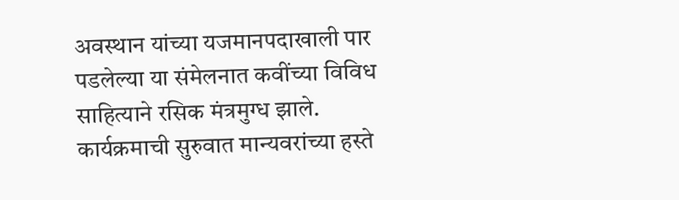अवस्थान यांच्या यजमानपदाखाली पार पडलेल्या या संमेलनात कवींच्या विविध साहित्याने रसिक मंत्रमुग्ध झाले.
कार्यक्रमाची सुरुवात मान्यवरांच्या हस्ते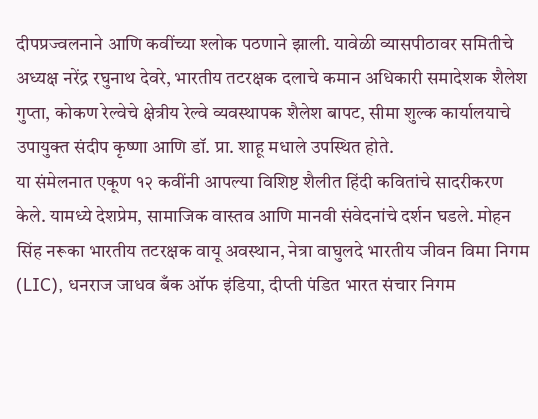दीपप्रज्वलनाने आणि कवींच्या श्लोक पठणाने झाली. यावेळी व्यासपीठावर समितीचे अध्यक्ष नरेंद्र रघुनाथ देवरे, भारतीय तटरक्षक दलाचे कमान अधिकारी समादेशक शैलेश गुप्ता, कोकण रेल्वेचे क्षेत्रीय रेल्वे व्यवस्थापक शैलेश बापट, सीमा शुल्क कार्यालयाचे उपायुक्त संदीप कृष्णा आणि डॉ. प्रा. शाहू मधाले उपस्थित होते.
या संमेलनात एकूण १२ कवींनी आपल्या विशिष्ट शैलीत हिंदी कवितांचे सादरीकरण केले. यामध्ये देशप्रेम, सामाजिक वास्तव आणि मानवी संवेदनांचे दर्शन घडले. मोहन सिंह नरूका भारतीय तटरक्षक वायू अवस्थान, नेत्रा वाघुलदे भारतीय जीवन विमा निगम (LIC), धनराज जाधव बँक ऑफ इंडिया, दीप्ती पंडित भारत संचार निगम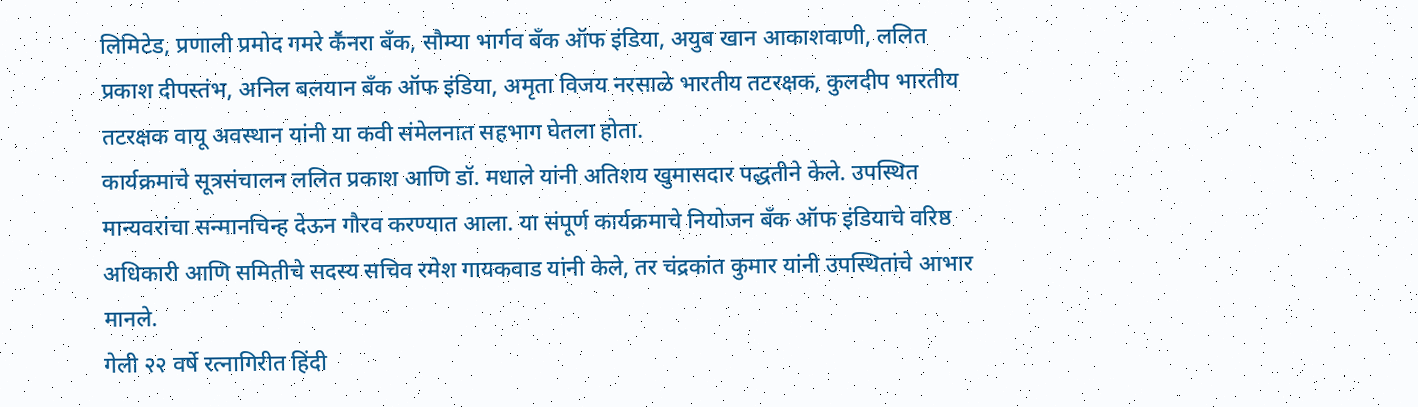लिमिटेड, प्रणाली प्रमोद गमरे कॕनरा बँक, सौम्या भार्गव बँक ऑफ इंडिया, अयुब खान आकाशवाणी, ललित प्रकाश दीपस्तंभ, अनिल बलयान बँक ऑफ इंडिया, अमृता विजय नरसाळे भारतीय तटरक्षक, कुलदीप भारतीय तटरक्षक वायू अवस्थान यांनी या कवी संमेलनात सहभाग घेतला होता.
कार्यक्रमाचे सूत्रसंचालन ललित प्रकाश आणि डॉ. मधाले यांनी अतिशय खुमासदार पद्धतीने केले. उपस्थित मान्यवरांचा सन्मानचिन्ह देऊन गौरव करण्यात आला. या संपूर्ण कार्यक्रमाचे नियोजन बँक ऑफ इंडियाचे वरिष्ठ अधिकारी आणि समितीचे सदस्य सचिव रमेश गायकवाड यांनी केले, तर चंद्रकांत कुमार यांनी उपस्थितांचे आभार मानले.
गेली २२ वर्षे रत्नागिरीत हिंदी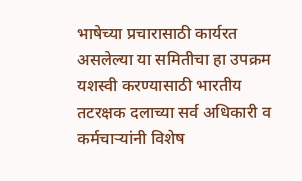भाषेच्या प्रचारासाठी कार्यरत असलेल्या या समितीचा हा उपक्रम यशस्वी करण्यासाठी भारतीय तटरक्षक दलाच्या सर्व अधिकारी व कर्मचाऱ्यांनी विशेष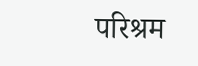परिश्रम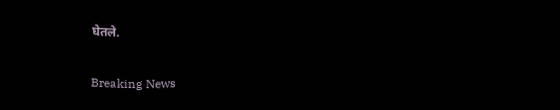घेतले.

Breaking News